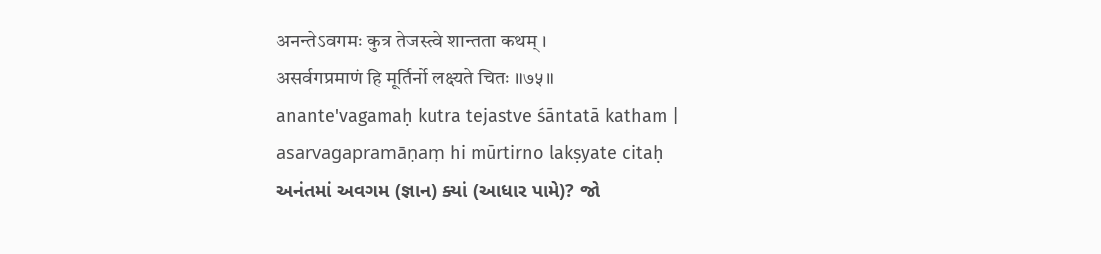अनन्तेऽवगमः कुत्र तेजस्त्वे शान्तता कथम् ।
असर्वगप्रमाणं हि मूर्तिर्नो लक्ष्यते चितः ॥७५॥
anante'vagamaḥ kutra tejastve śāntatā katham |
asarvagapramāṇaṃ hi mūrtirno lakṣyate citaḥ
અનંતમાં અવગમ (જ્ઞાન) ક્યાં (આધાર પામે)? જો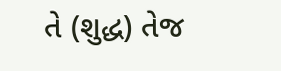તે (શુદ્ધ) તેજ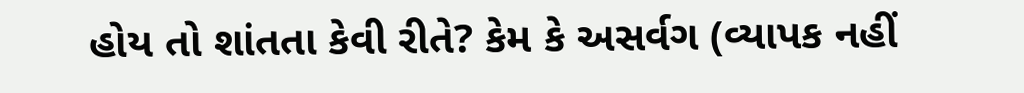હોય તો શાંતતા કેવી રીતે? કેમ કે અસર્વગ (વ્યાપક નહીં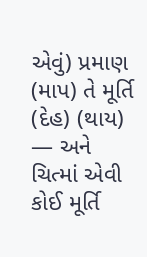એવું) પ્રમાણ (માપ) તે મૂર્તિ (દેહ) (થાય) — અને ચિત્માં એવી કોઈ મૂર્તિ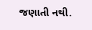જણાતી નથી.